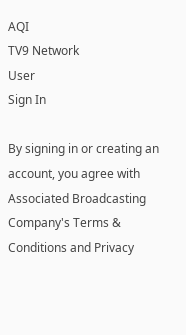AQI
TV9 Network
User
Sign In

By signing in or creating an account, you agree with Associated Broadcasting Company's Terms & Conditions and Privacy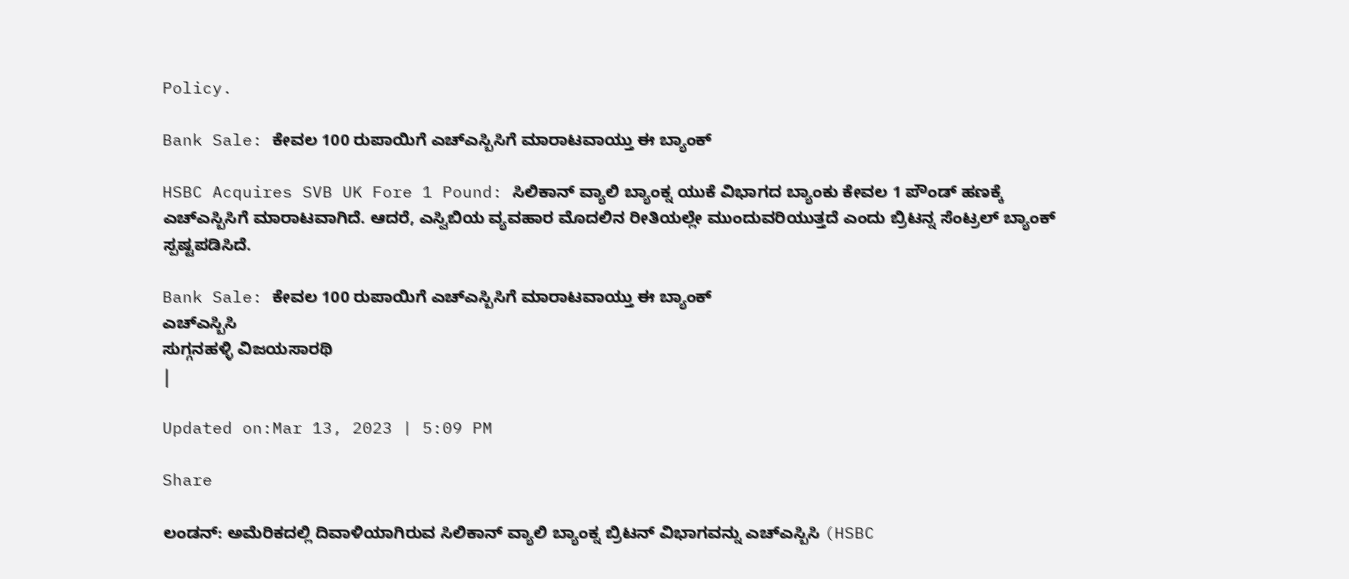Policy.

Bank Sale: ಕೇವಲ 100 ರುಪಾಯಿಗೆ ಎಚ್ಎಸ್ಬಿಸಿಗೆ ಮಾರಾಟವಾಯ್ತು ಈ ಬ್ಯಾಂಕ್

HSBC Acquires SVB UK Fore 1 Pound: ಸಿಲಿಕಾನ್ ವ್ಯಾಲಿ ಬ್ಯಾಂಕ್ನ ಯುಕೆ ವಿಭಾಗದ ಬ್ಯಾಂಕು ಕೇವಲ 1 ಪೌಂಡ್ ಹಣಕ್ಕೆ ಎಚ್ಎಸ್ಬಿಸಿಗೆ ಮಾರಾಟವಾಗಿದೆ. ಆದರೆ, ಎಸ್ವಿಬಿಯ ವ್ಯವಹಾರ ಮೊದಲಿನ ರೀತಿಯಲ್ಲೇ ಮುಂದುವರಿಯುತ್ತದೆ ಎಂದು ಬ್ರಿಟನ್ನ ಸೆಂಟ್ರಲ್ ಬ್ಯಾಂಕ್ ಸ್ಪಷ್ಟಪಡಿಸಿದೆ.

Bank Sale: ಕೇವಲ 100 ರುಪಾಯಿಗೆ ಎಚ್ಎಸ್ಬಿಸಿಗೆ ಮಾರಾಟವಾಯ್ತು ಈ ಬ್ಯಾಂಕ್
ಎಚ್ಎಸ್ಬಿಸಿ
ಸುಗ್ಗನಹಳ್ಳಿ ವಿಜಯಸಾರಥಿ
|

Updated on:Mar 13, 2023 | 5:09 PM

Share

ಲಂಡನ್: ಅಮೆರಿಕದಲ್ಲಿ ದಿವಾಳಿಯಾಗಿರುವ ಸಿಲಿಕಾನ್ ವ್ಯಾಲಿ ಬ್ಯಾಂಕ್ನ ಬ್ರಿಟನ್ ವಿಭಾಗವನ್ನು ಎಚ್ಎಸ್ಬಿಸಿ (HSBC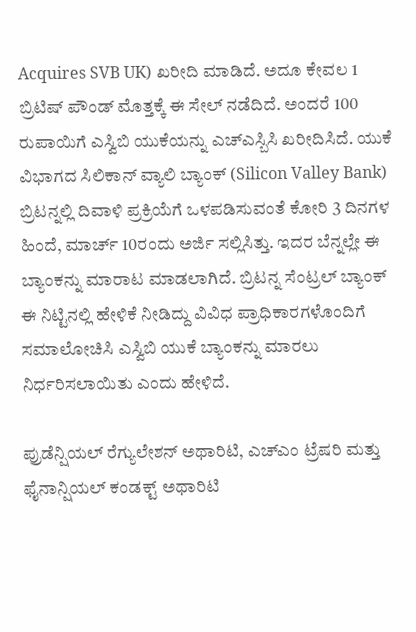Acquires SVB UK) ಖರೀದಿ ಮಾಡಿದೆ. ಅದೂ ಕೇವಲ 1 ಬ್ರಿಟಿಷ್ ಪೌಂಡ್ ಮೊತ್ತಕ್ಕೆ ಈ ಸೇಲ್ ನಡೆದಿದೆ. ಅಂದರೆ 100 ರುಪಾಯಿಗೆ ಎಸ್ವಿಬಿ ಯುಕೆಯನ್ನು ಎಚ್ಎಸ್ಬಿಸಿ ಖರೀದಿಸಿದೆ. ಯುಕೆ ವಿಭಾಗದ ಸಿಲಿಕಾನ್ ವ್ಯಾಲಿ ಬ್ಯಾಂಕ್ (Silicon Valley Bank) ಬ್ರಿಟನ್ನಲ್ಲಿ ದಿವಾಳಿ ಪ್ರಕ್ರಿಯೆಗೆ ಒಳಪಡಿಸುವಂತೆ ಕೋರಿ 3 ದಿನಗಳ ಹಿಂದೆ, ಮಾರ್ಚ್ 10ರಂದು ಅರ್ಜಿ ಸಲ್ಲಿಸಿತ್ತು. ಇದರ ಬೆನ್ನಲ್ಲೇ ಈ ಬ್ಯಾಂಕನ್ನು ಮಾರಾಟ ಮಾಡಲಾಗಿದೆ. ಬ್ರಿಟನ್ನ ಸೆಂಟ್ರಲ್ ಬ್ಯಾಂಕ್ ಈ ನಿಟ್ಟಿನಲ್ಲಿ ಹೇಳಿಕೆ ನೀಡಿದ್ದು ವಿವಿಧ ಪ್ರಾಧಿಕಾರಗಳೊಂದಿಗೆ ಸಮಾಲೋಚಿಸಿ ಎಸ್ವಿಬಿ ಯುಕೆ ಬ್ಯಾಂಕನ್ನು ಮಾರಲು ನಿರ್ಧರಿಸಲಾಯಿತು ಎಂದು ಹೇಳಿದೆ.

ಪ್ರುಡೆನ್ಷಿಯಲ್ ರೆಗ್ಯುಲೇಶನ್ ಅಥಾರಿಟಿ, ಎಚ್ಎಂ ಟ್ರೆಷರಿ ಮತ್ತು ಫೈನಾನ್ಷಿಯಲ್ ಕಂಡಕ್ಟ್ ಅಥಾರಿಟಿ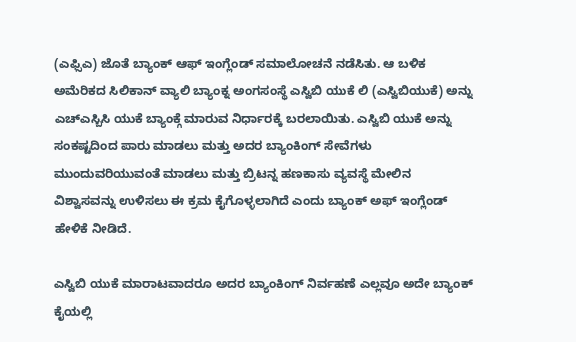(ಎಫ್ಸಿಎ) ಜೊತೆ ಬ್ಯಾಂಕ್ ಆಫ್ ಇಂಗ್ಲೆಂಡ್ ಸಮಾಲೋಚನೆ ನಡೆಸಿತು. ಆ ಬಳಿಕ ಅಮೆರಿಕದ ಸಿಲಿಕಾನ್ ವ್ಯಾಲಿ ಬ್ಯಾಂಕ್ನ ಅಂಗಸಂಸ್ಥೆ ಎಸ್ವಿಬಿ ಯುಕೆ ಲಿ (ಎಸ್ವಿಬಿಯುಕೆ) ಅನ್ನು ಎಚ್ಎಸ್ಬಿಸಿ ಯುಕೆ ಬ್ಯಾಂಕ್ಗೆ ಮಾರುವ ನಿರ್ಧಾರಕ್ಕೆ ಬರಲಾಯಿತು. ಎಸ್ವಿಬಿ ಯುಕೆ ಅನ್ನು ಸಂಕಷ್ಟದಿಂದ ಪಾರು ಮಾಡಲು ಮತ್ತು ಅದರ ಬ್ಯಾಂಕಿಂಗ್ ಸೇವೆಗಳು ಮುಂದುವರಿಯುವಂತೆ ಮಾಡಲು ಮತ್ತು ಬ್ರಿಟನ್ನ ಹಣಕಾಸು ವ್ಯವಸ್ಥೆ ಮೇಲಿನ ವಿಶ್ವಾಸವನ್ನು ಉಳಿಸಲು ಈ ಕ್ರಮ ಕೈಗೊಳ್ಳಲಾಗಿದೆ ಎಂದು ಬ್ಯಾಂಕ್ ಅಫ್ ಇಂಗ್ಲೆಂಡ್ ಹೇಳಿಕೆ ನೀಡಿದೆ.

ಎಸ್ವಿಬಿ ಯುಕೆ ಮಾರಾಟವಾದರೂ ಅದರ ಬ್ಯಾಂಕಿಂಗ್ ನಿರ್ವಹಣೆ ಎಲ್ಲವೂ ಅದೇ ಬ್ಯಾಂಕ್ ಕೈಯಲ್ಲಿ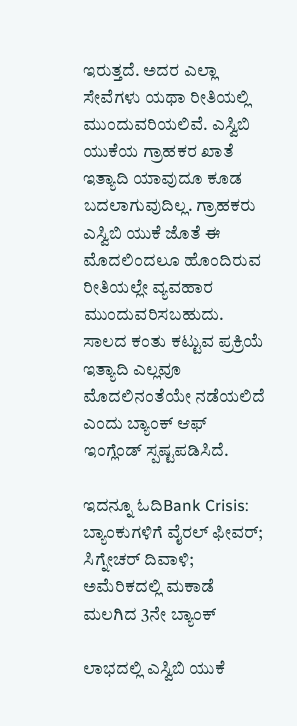ಇರುತ್ತದೆ. ಅದರ ಎಲ್ಲಾ ಸೇವೆಗಳು ಯಥಾ ರೀತಿಯಲ್ಲಿ ಮುಂದುವರಿಯಲಿವೆ. ಎಸ್ವಿಬಿ ಯುಕೆಯ ಗ್ರಾಹಕರ ಖಾತೆ ಇತ್ಯಾದಿ ಯಾವುದೂ ಕೂಡ ಬದಲಾಗುವುದಿಲ್ಲ. ಗ್ರಾಹಕರು ಎಸ್ವಿಬಿ ಯುಕೆ ಜೊತೆ ಈ ಮೊದಲಿಂದಲೂ ಹೊಂದಿರುವ ರೀತಿಯಲ್ಲೇ ವ್ಯವಹಾರ ಮುಂದುವರಿಸಬಹುದು. ಸಾಲದ ಕಂತು ಕಟ್ಟುವ ಪ್ರಕ್ರಿಯೆ ಇತ್ಯಾದಿ ಎಲ್ಲವೂ ಮೊದಲಿನಂತೆಯೇ ನಡೆಯಲಿದೆ ಎಂದು ಬ್ಯಾಂಕ್ ಆಫ್ ಇಂಗ್ಲೆಂಡ್ ಸ್ಪಷ್ಟಪಡಿಸಿದೆ.

ಇದನ್ನೂ ಓದಿBank Crisis: ಬ್ಯಾಂಕುಗಳಿಗೆ ವೈರಲ್ ಫೀವರ್; ಸಿಗ್ನೇಚರ್ ದಿವಾಳಿ; ಅಮೆರಿಕದಲ್ಲಿ ಮಕಾಡೆ ಮಲಗಿದ 3ನೇ ಬ್ಯಾಂಕ್

ಲಾಭದಲ್ಲಿ ಎಸ್ವಿಬಿ ಯುಕೆ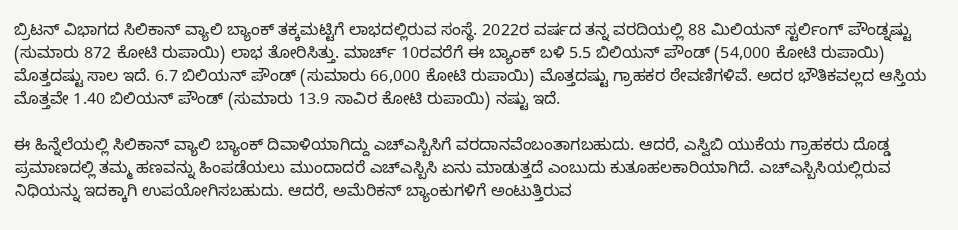ಬ್ರಿಟನ್ ವಿಭಾಗದ ಸಿಲಿಕಾನ್ ವ್ಯಾಲಿ ಬ್ಯಾಂಕ್ ತಕ್ಕಮಟ್ಟಿಗೆ ಲಾಭದಲ್ಲಿರುವ ಸಂಸ್ಥೆ. 2022ರ ವರ್ಷದ ತನ್ನ ವರದಿಯಲ್ಲಿ 88 ಮಿಲಿಯನ್ ಸ್ಟರ್ಲಿಂಗ್ ಪೌಂಡ್ನಷ್ಟು (ಸುಮಾರು 872 ಕೋಟಿ ರುಪಾಯಿ) ಲಾಭ ತೋರಿಸಿತ್ತು. ಮಾರ್ಚ್ 10ರವರೆಗೆ ಈ ಬ್ಯಾಂಕ್ ಬಳಿ 5.5 ಬಿಲಿಯನ್ ಪೌಂಡ್ (54,000 ಕೋಟಿ ರುಪಾಯಿ) ಮೊತ್ತದಷ್ಟು ಸಾಲ ಇದೆ. 6.7 ಬಿಲಿಯನ್ ಪೌಂಡ್ (ಸುಮಾರು 66,000 ಕೋಟಿ ರುಪಾಯಿ) ಮೊತ್ತದಷ್ಟು ಗ್ರಾಹಕರ ಠೇವಣಿಗಳಿವೆ. ಅದರ ಭೌತಿಕವಲ್ಲದ ಆಸ್ತಿಯ ಮೊತ್ತವೇ 1.40 ಬಿಲಿಯನ್ ಪೌಂಡ್ (ಸುಮಾರು 13.9 ಸಾವಿರ ಕೋಟಿ ರುಪಾಯಿ) ನಷ್ಟು ಇದೆ.

ಈ ಹಿನ್ನೆಲೆಯಲ್ಲಿ ಸಿಲಿಕಾನ್ ವ್ಯಾಲಿ ಬ್ಯಾಂಕ್ ದಿವಾಳಿಯಾಗಿದ್ದು ಎಚ್ಎಸ್ಬಿಸಿಗೆ ವರದಾನವೆಂಬಂತಾಗಬಹುದು. ಆದರೆ, ಎಸ್ವಿಬಿ ಯುಕೆಯ ಗ್ರಾಹಕರು ದೊಡ್ಡ ಪ್ರಮಾಣದಲ್ಲಿ ತಮ್ಮ ಹಣವನ್ನು ಹಿಂಪಡೆಯಲು ಮುಂದಾದರೆ ಎಚ್ಎಸ್ಬಿಸಿ ಏನು ಮಾಡುತ್ತದೆ ಎಂಬುದು ಕುತೂಹಲಕಾರಿಯಾಗಿದೆ. ಎಚ್ಎಸ್ಬಿಸಿಯಲ್ಲಿರುವ ನಿಧಿಯನ್ನು ಇದಕ್ಕಾಗಿ ಉಪಯೋಗಿಸಬಹುದು. ಆದರೆ, ಅಮೆರಿಕನ್ ಬ್ಯಾಂಕುಗಳಿಗೆ ಅಂಟುತ್ತಿರುವ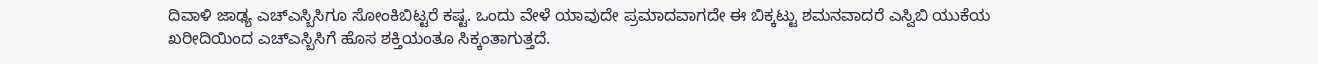ದಿವಾಳಿ ಜಾಢ್ಯ ಎಚ್ಎಸ್ಬಿಸಿಗೂ ಸೋಂಕಿಬಿಟ್ಟರೆ ಕಷ್ಟ. ಒಂದು ವೇಳೆ ಯಾವುದೇ ಪ್ರಮಾದವಾಗದೇ ಈ ಬಿಕ್ಕಟ್ಟು ಶಮನವಾದರೆ ಎಸ್ವಿಬಿ ಯುಕೆಯ ಖರೀದಿಯಿಂದ ಎಚ್ಎಸ್ಬಿಸಿಗೆ ಹೊಸ ಶಕ್ತಿಯಂತೂ ಸಿಕ್ಕಂತಾಗುತ್ತದೆ.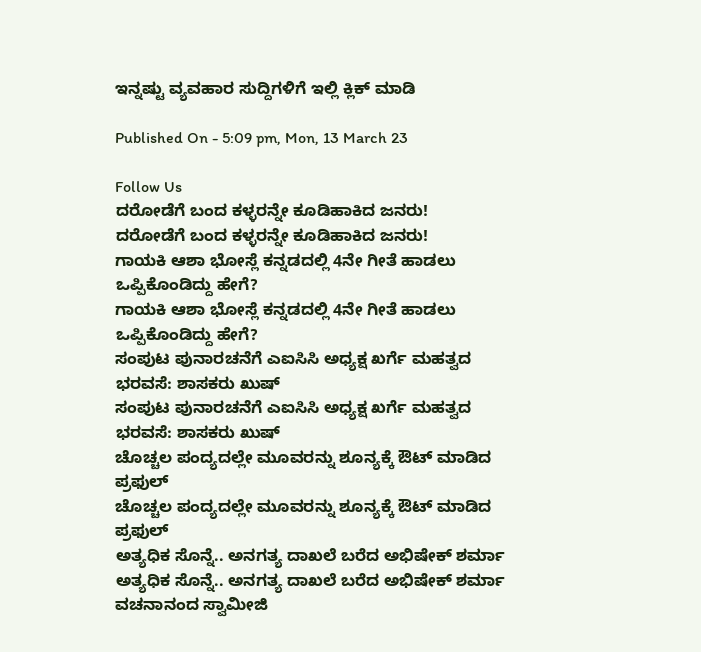ಇನ್ನಷ್ಟು ವ್ಯವಹಾರ ಸುದ್ದಿಗಳಿಗೆ ಇಲ್ಲಿ ಕ್ಲಿಕ್ ಮಾಡಿ

Published On - 5:09 pm, Mon, 13 March 23

Follow Us
ದರೋಡೆಗೆ ಬಂದ ಕಳ್ಳರನ್ನೇ ಕೂಡಿಹಾಕಿದ ಜನರು!
ದರೋಡೆಗೆ ಬಂದ ಕಳ್ಳರನ್ನೇ ಕೂಡಿಹಾಕಿದ ಜನರು!
ಗಾಯಕಿ ಆಶಾ ಭೋಸ್ಲೆ ಕನ್ನಡದಲ್ಲಿ 4ನೇ ಗೀತೆ ಹಾಡಲು ಒಪ್ಪಿಕೊಂಡಿದ್ದು ಹೇಗೆ?
ಗಾಯಕಿ ಆಶಾ ಭೋಸ್ಲೆ ಕನ್ನಡದಲ್ಲಿ 4ನೇ ಗೀತೆ ಹಾಡಲು ಒಪ್ಪಿಕೊಂಡಿದ್ದು ಹೇಗೆ?
ಸಂಪುಟ ಪುನಾರಚನೆಗೆ ಎಐಸಿಸಿ ಅಧ್ಯಕ್ಷ ಖರ್ಗೆ ಮಹತ್ವದ ಭರವಸೆ: ಶಾಸಕರು ಖುಷ್
ಸಂಪುಟ ಪುನಾರಚನೆಗೆ ಎಐಸಿಸಿ ಅಧ್ಯಕ್ಷ ಖರ್ಗೆ ಮಹತ್ವದ ಭರವಸೆ: ಶಾಸಕರು ಖುಷ್
ಚೊಚ್ಚಲ ಪಂದ್ಯದಲ್ಲೇ ಮೂವರನ್ನು ಶೂನ್ಯಕ್ಕೆ ಔಟ್ ಮಾಡಿದ ಪ್ರಫುಲ್
ಚೊಚ್ಚಲ ಪಂದ್ಯದಲ್ಲೇ ಮೂವರನ್ನು ಶೂನ್ಯಕ್ಕೆ ಔಟ್ ಮಾಡಿದ ಪ್ರಫುಲ್
ಅತ್ಯಧಿಕ ಸೊನ್ನೆ.. ಅನಗತ್ಯ ದಾಖಲೆ ಬರೆದ ಅಭಿಷೇಕ್ ಶರ್ಮಾ
ಅತ್ಯಧಿಕ ಸೊನ್ನೆ.. ಅನಗತ್ಯ ದಾಖಲೆ ಬರೆದ ಅಭಿಷೇಕ್ ಶರ್ಮಾ
ವಚನಾನಂದ ಸ್ವಾಮೀಜಿ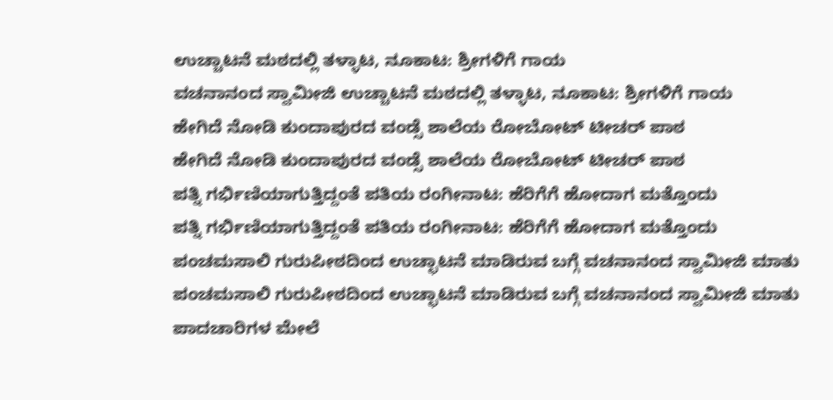ಉಚ್ಚಾಟನೆ ಮಠದಲ್ಲಿ ತಳ್ಳಾಟ, ನೂಕಾಟ: ಶ್ರೀಗಳಿಗೆ ಗಾಯ
ವಚನಾನಂದ ಸ್ವಾಮೀಜಿ ಉಚ್ಚಾಟನೆ ಮಠದಲ್ಲಿ ತಳ್ಳಾಟ, ನೂಕಾಟ: ಶ್ರೀಗಳಿಗೆ ಗಾಯ
ಹೇಗಿದೆ ನೋಡಿ ಕುಂದಾಪುರದ ವಂಡ್ಸೆ ಶಾಲೆಯ ರೋಬೋಟ್ ಟೀಚರ್ ಪಾಠ
ಹೇಗಿದೆ ನೋಡಿ ಕುಂದಾಪುರದ ವಂಡ್ಸೆ ಶಾಲೆಯ ರೋಬೋಟ್ ಟೀಚರ್ ಪಾಠ
ಪತ್ನಿ ಗರ್ಭಿಣಿಯಾಗುತ್ತಿದ್ದಂತೆ ಪತಿಯ ರಂಗೀನಾಟ: ಹೆರಿಗೆಗೆ ಹೋದಾಗ ಮತ್ತೊಂದು
ಪತ್ನಿ ಗರ್ಭಿಣಿಯಾಗುತ್ತಿದ್ದಂತೆ ಪತಿಯ ರಂಗೀನಾಟ: ಹೆರಿಗೆಗೆ ಹೋದಾಗ ಮತ್ತೊಂದು
ಪಂಚಮಸಾಲಿ ಗುರುಪೀಠದಿಂದ ಉಚ್ಛಾಟನೆ ಮಾಡಿರುವ ಬಗ್ಗೆ ವಚನಾನಂದ ಸ್ವಾಮೀಜಿ ಮಾತು
ಪಂಚಮಸಾಲಿ ಗುರುಪೀಠದಿಂದ ಉಚ್ಛಾಟನೆ ಮಾಡಿರುವ ಬಗ್ಗೆ ವಚನಾನಂದ ಸ್ವಾಮೀಜಿ ಮಾತು
ಪಾದಚಾರಿಗಳ ಮೇಲೆ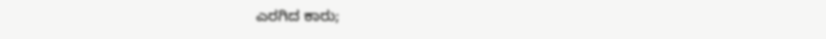ಎರಗಿದ ಕಾರು;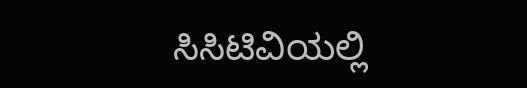ಸಿಸಿಟಿವಿಯಲ್ಲಿ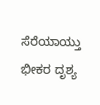ಸೆರೆಯಾಯ್ತು ಭೀಕರ ದೃಶ್ಯ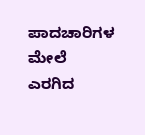ಪಾದಚಾರಿಗಳ ಮೇಲೆ ಎರಗಿದ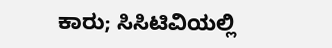ಕಾರು; ಸಿಸಿಟಿವಿಯಲ್ಲಿ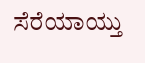ಸೆರೆಯಾಯ್ತು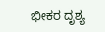ಭೀಕರ ದೃಶ್ಯ